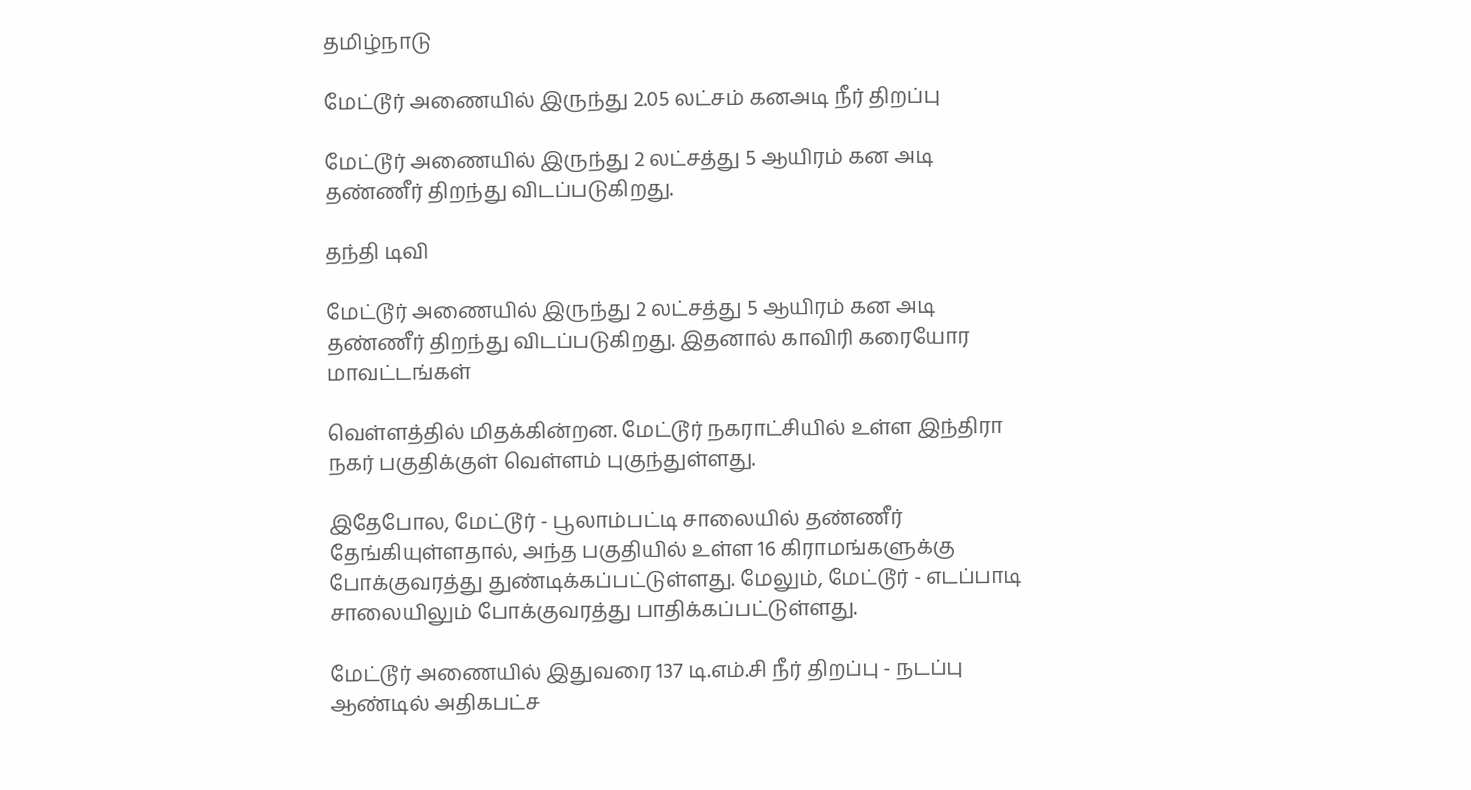தமிழ்நாடு

மேட்டூர் அணையில் இருந்து 2.05 லட்சம் கனஅடி நீர் திறப்பு

மேட்டூர் அணையில் இருந்து 2 லட்சத்து 5 ஆயிரம் கன அடி தண்ணீர் திறந்து விடப்படுகிறது.

தந்தி டிவி

மேட்டூர் அணையில் இருந்து 2 லட்சத்து 5 ஆயிரம் கன அடி தண்ணீர் திறந்து விடப்படுகிறது. இதனால் காவிரி கரையோர மாவட்டங்கள்

வெள்ளத்தில் மிதக்கின்றன. மேட்டூர் நகராட்சியில் உள்ள இந்திரா நகர் பகுதிக்குள் வெள்ளம் புகுந்துள்ளது.

இதேபோல, மேட்டூர் - பூலாம்பட்டி சாலையில் தண்ணீர் தேங்கியுள்ளதால், அந்த பகுதியில் உள்ள 16 கிராமங்களுக்கு போக்குவரத்து துண்டிக்கப்பட்டுள்ளது. மேலும், மேட்டூர் - எடப்பாடி சாலையிலும் போக்குவரத்து பாதிக்கப்பட்டுள்ளது.

மேட்டூர் அணையில் இதுவரை 137 டி.எம்.சி நீர் திறப்பு - நடப்பு ஆண்டில் அதிகபட்ச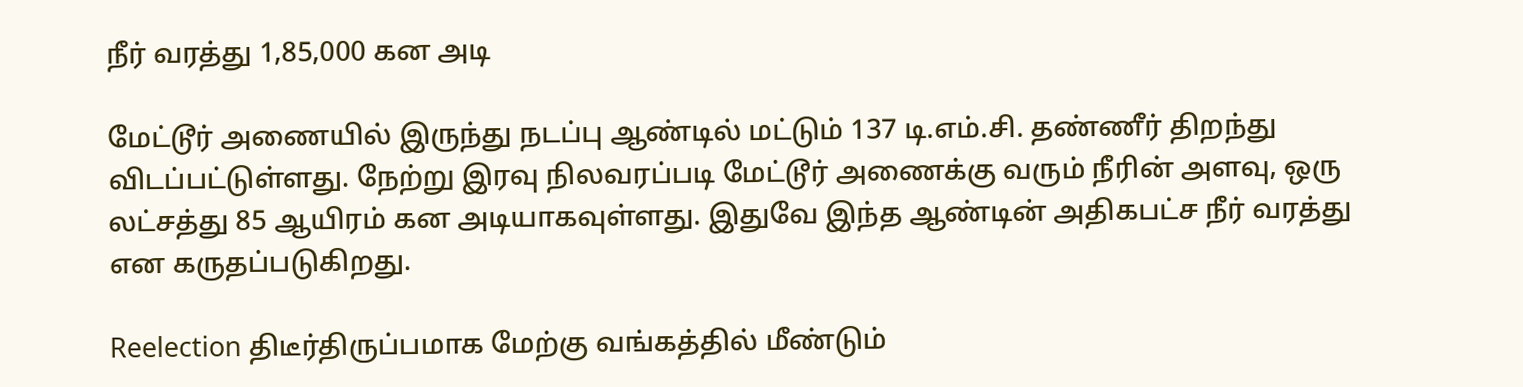நீர் வரத்து 1,85,000 கன அடி

மேட்டூர் அணையில் இருந்து நடப்பு ஆண்டில் மட்டும் 137 டி.எம்.சி. தண்ணீர் திறந்து விடப்பட்டுள்ளது. நேற்று இரவு நிலவரப்படி மேட்டூர் அணைக்கு வரும் நீரின் அளவு, ஒரு லட்சத்து 85 ஆயிரம் கன அடியாகவுள்ளது. இதுவே இந்த ஆண்டின் அதிகபட்ச நீர் வரத்து என கருதப்படுகிறது.

Reelection திடீர்திருப்பமாக மேற்கு வங்கத்தில் மீண்டும்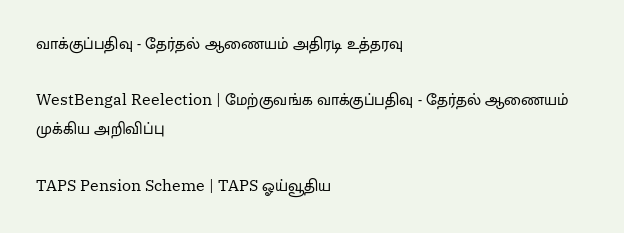வாக்குப்பதிவு - தேர்தல் ஆணையம் அதிரடி உத்தரவு

WestBengal Reelection | மேற்குவங்க வாக்குப்பதிவு - தேர்தல் ஆணையம் முக்கிய அறிவிப்பு

TAPS Pension Scheme | TAPS ஓய்வூதிய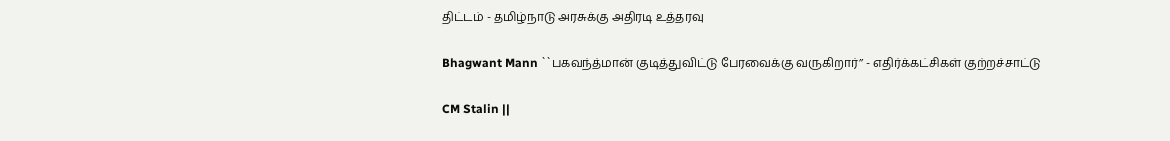திட்டம் - தமிழ்நாடு அரசுக்கு அதிரடி உத்தரவு

Bhagwant Mann ``பகவந்த்மான் குடித்துவிட்டு பேரவைக்கு வருகிறார்’’ - எதிர்க்கட்சிகள் குற்றச்சாட்டு

CM Stalin ||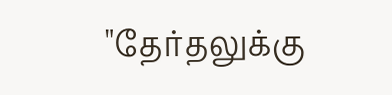"தேர்தலுக்கு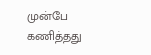முன்பே கணித்தது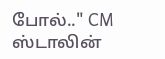போல்.." CM ஸ்டாலின்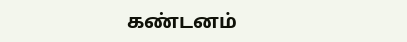கண்டனம்